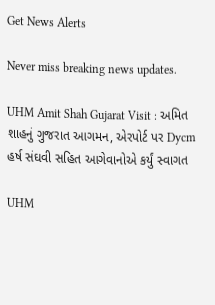Get News Alerts

Never miss breaking news updates.

UHM Amit Shah Gujarat Visit : અમિત શાહનું ગુજરાત આગમન, એરપોર્ટ પર Dycm હર્ષ સંઘવી સહિત આગેવાનોએ કર્યું સ્વાગત

UHM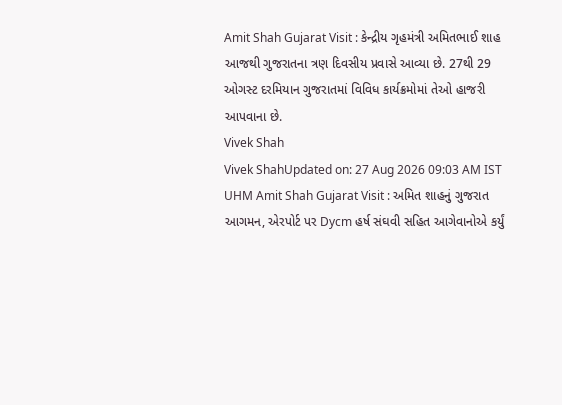Amit Shah Gujarat Visit : કેન્દ્રીય ગૃહમંત્રી અમિતભાઈ શાહ આજથી ગુજરાતના ત્રણ દિવસીય પ્રવાસે આવ્યા છે. 27થી 29 ઓગસ્ટ દરમિયાન ગુજરાતમાં વિવિધ કાર્યક્રમોમાં તેઓ હાજરી આપવાના છે.
Vivek Shah
Vivek ShahUpdated on: 27 Aug 2026 09:03 AM IST
UHM Amit Shah Gujarat Visit : અમિત શાહનું ગુજરાત આગમન, એરપોર્ટ પર Dycm હર્ષ સંઘવી સહિત આગેવાનોએ કર્યું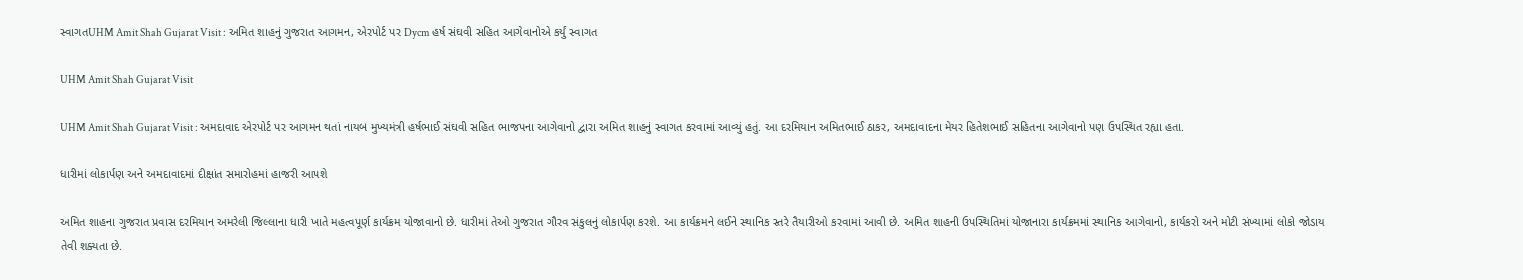સ્વાગતUHM Amit Shah Gujarat Visit : અમિત શાહનું ગુજરાત આગમન, એરપોર્ટ પર Dycm હર્ષ સંઘવી સહિત આગેવાનોએ કર્યું સ્વાગત

UHM Amit Shah Gujarat Visit

UHM Amit Shah Gujarat Visit : અમદાવાદ એરપોર્ટ પર આગમન થતાં નાયબ મુખ્યમંત્રી હર્ષભાઈ સંઘવી સહિત ભાજપના આગેવાનો દ્વારા અમિત શાહનું સ્વાગત કરવામાં આવ્યું હતું. આ દરમિયાન અમિતભાઈ ઠાકર, અમદાવાદના મેયર હિતેશભાઈ સહિતના આગેવાનો પણ ઉપસ્થિત રહ્યા હતા.

ધારીમાં લોકાર્પણ અને અમદાવાદમાં દીક્ષાંત સમારોહમાં હાજરી આપશે

અમિત શાહના ગુજરાત પ્રવાસ દરમિયાન અમરેલી જિલ્લાના ધારી ખાતે મહત્વપૂર્ણ કાર્યક્રમ યોજાવાનો છે. ધારીમાં તેઓ ગુજરાત ગૌરવ સંકુલનું લોકાર્પણ કરશે. આ કાર્યક્રમને લઈને સ્થાનિક સ્તરે તૈયારીઓ કરવામાં આવી છે. અમિત શાહની ઉપસ્થિતિમાં યોજાનારા કાર્યક્રમમાં સ્થાનિક આગેવાનો, કાર્યકરો અને મોટી સંખ્યામાં લોકો જોડાય તેવી શક્યતા છે.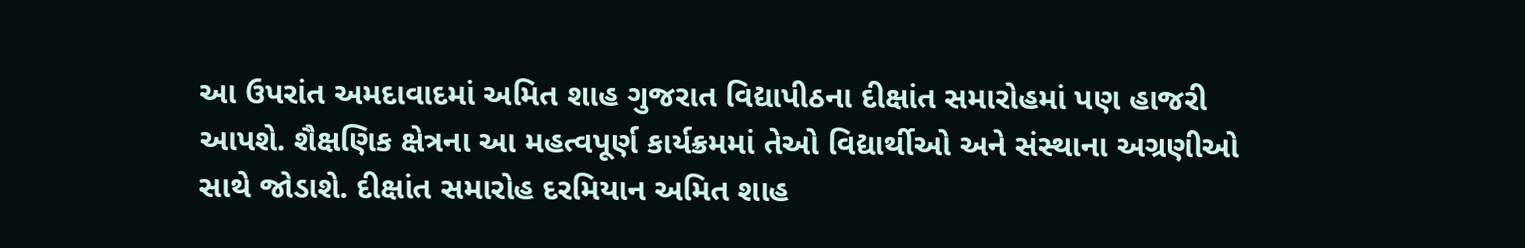આ ઉપરાંત અમદાવાદમાં અમિત શાહ ગુજરાત વિદ્યાપીઠના દીક્ષાંત સમારોહમાં પણ હાજરી આપશે. શૈક્ષણિક ક્ષેત્રના આ મહત્વપૂર્ણ કાર્યક્રમમાં તેઓ વિદ્યાર્થીઓ અને સંસ્થાના અગ્રણીઓ સાથે જોડાશે. દીક્ષાંત સમારોહ દરમિયાન અમિત શાહ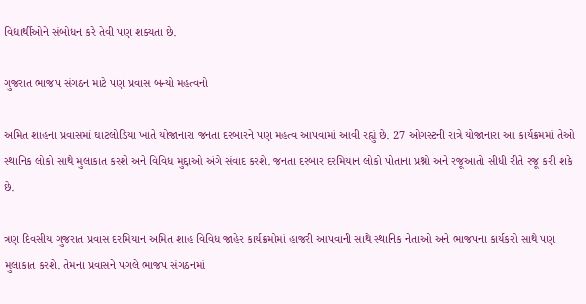વિદ્યાર્થીઓને સંબોધન કરે તેવી પણ શક્યતા છે.

ગુજરાત ભાજપ સંગઠન માટે પણ પ્રવાસ બન્યો મહત્વનો

અમિત શાહના પ્રવાસમાં ઘાટલોડિયા ખાતે યોજાનારા જનતા દરબારને પણ મહત્વ આપવામાં આવી રહ્યું છે. 27 ઓગસ્ટની રાત્રે યોજાનારા આ કાર્યક્રમમાં તેઓ સ્થાનિક લોકો સાથે મુલાકાત કરશે અને વિવિધ મુદ્દાઓ અંગે સંવાદ કરશે. જનતા દરબાર દરમિયાન લોકો પોતાના પ્રશ્નો અને રજૂઆતો સીધી રીતે રજૂ કરી શકે છે.

ત્રણ દિવસીય ગુજરાત પ્રવાસ દરમિયાન અમિત શાહ વિવિધ જાહેર કાર્યક્રમોમાં હાજરી આપવાની સાથે સ્થાનિક નેતાઓ અને ભાજપના કાર્યકરો સાથે પણ મુલાકાત કરશે. તેમના પ્રવાસને પગલે ભાજપ સંગઠનમાં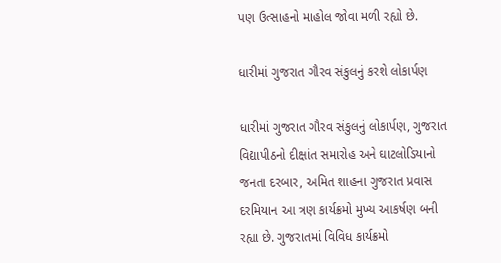પણ ઉત્સાહનો માહોલ જોવા મળી રહ્યો છે.

ધારીમાં ગુજરાત ગૌરવ સંકુલનું કરશે લોકાર્પણ

ધારીમાં ગુજરાત ગૌરવ સંકુલનું લોકાર્પણ, ગુજરાત વિદ્યાપીઠનો દીક્ષાંત સમારોહ અને ઘાટલોડિયાનો જનતા દરબાર, અમિત શાહના ગુજરાત પ્રવાસ દરમિયાન આ ત્રણ કાર્યક્રમો મુખ્ય આકર્ષણ બની રહ્યા છે. ગુજરાતમાં વિવિધ કાર્યક્રમો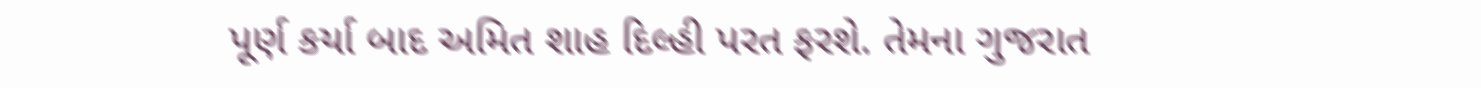પૂર્ણ કર્યા બાદ અમિત શાહ દિલ્હી પરત ફરશે. તેમના ગુજરાત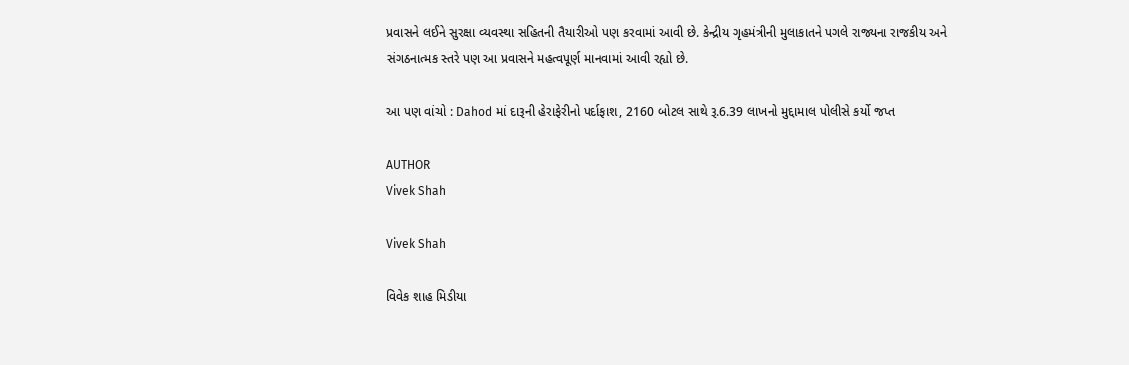પ્રવાસને લઈને સુરક્ષા વ્યવસ્થા સહિતની તૈયારીઓ પણ કરવામાં આવી છે. કેન્દ્રીય ગૃહમંત્રીની મુલાકાતને પગલે રાજ્યના રાજકીય અને સંગઠનાત્મક સ્તરે પણ આ પ્રવાસને મહત્વપૂર્ણ માનવામાં આવી રહ્યો છે.

આ પણ વાંચો : Dahod માં દારૂની હેરાફેરીનો પર્દાફાશ, 2160 બોટલ સાથે રૂ.6.39 લાખનો મુદ્દામાલ પોલીસે કર્યો જપ્ત

AUTHOR
Vivek Shah

Vivek Shah

વિવેક શાહ મિડીયા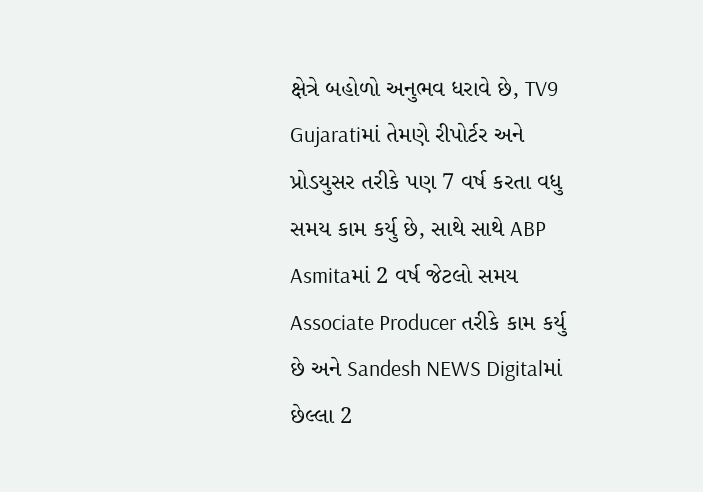ક્ષેત્રે બહોળો અનુભવ ધરાવે છે, TV9 Gujaratiમાં તેમણે રીપોર્ટર અને પ્રોડયુસર તરીકે પણ 7 વર્ષ કરતા વધુ સમય કામ કર્યુ છે, સાથે સાથે ABP Asmitaમાં 2 વર્ષ જેટલો સમય Associate Producer તરીકે કામ કર્યુ છે અને Sandesh NEWS Digitalમાં છેલ્લા 2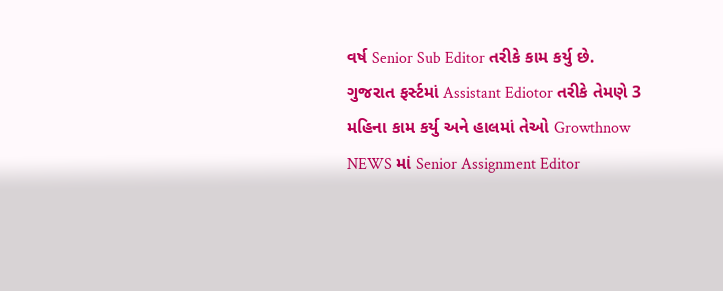વર્ષ Senior Sub Editor તરીકે કામ કર્યુ છે. ગુજરાત ફર્સ્ટમાં Assistant Ediotor તરીકે તેમણે 3 મહિના કામ કર્યુ અને હાલમાં તેઓ Growthnow NEWS માં Senior Assignment Editor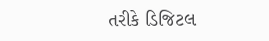તરીકે ડિજિટલ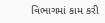વિભાગમાં કામ કરી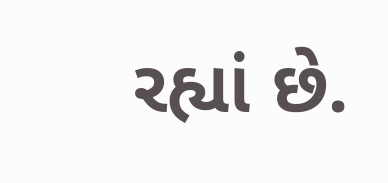રહ્યાં છે.